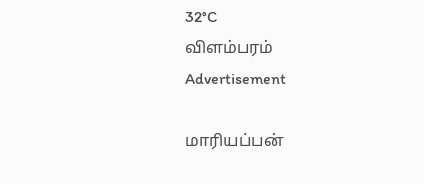32°C
விளம்பரம்
Advertisement

மாரியப்பன்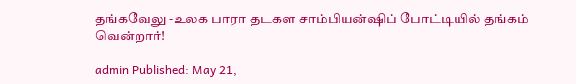தங்கவேலு -உலக பாரா தடகள சாம்பியன்ஷிப் போட்டியில் தங்கம் வென்றார்!

admin Published: May 21,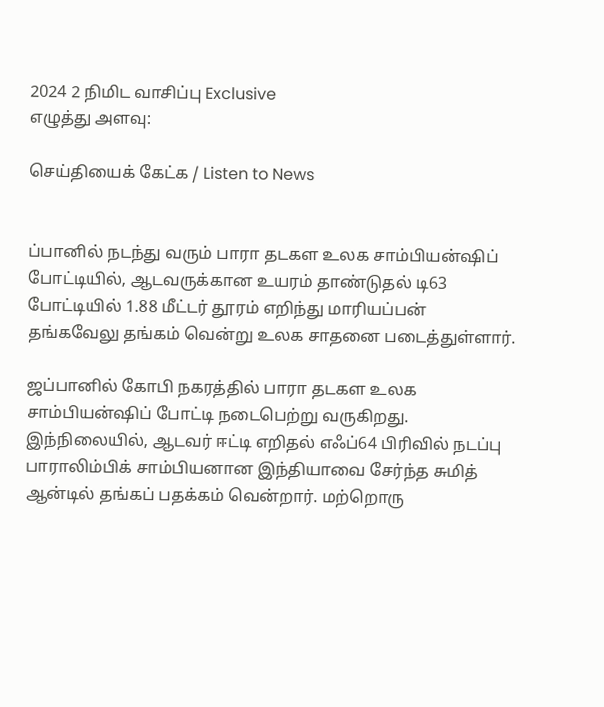2024 2 நிமிட வாசிப்பு Exclusive
எழுத்து அளவு:

செய்தியைக் கேட்க / Listen to News


ப்பானில் நடந்து வரும் பாரா தடகள உலக சாம்பியன்ஷிப் போட்டியில், ஆடவருக்கான உயரம் தாண்டுதல் டி63 போட்டியில் 1.88 மீட்டர் தூரம் எறிந்து மாரியப்பன் தங்கவேலு தங்கம் வென்று உலக சாதனை படைத்துள்ளார்.

ஜப்பானில் கோபி நகரத்தில் பாரா தடகள உலக சாம்பியன்ஷிப் போட்டி நடைபெற்று வருகிறது. இந்நிலையில், ஆடவர் ஈட்டி எறிதல் எஃப்64 பிரிவில் நடப்பு பாராலிம்பிக் சாம்பியனான இந்தியாவை சேர்ந்த சுமித் ஆன்டில் தங்கப் பதக்கம் வென்றார். மற்றொரு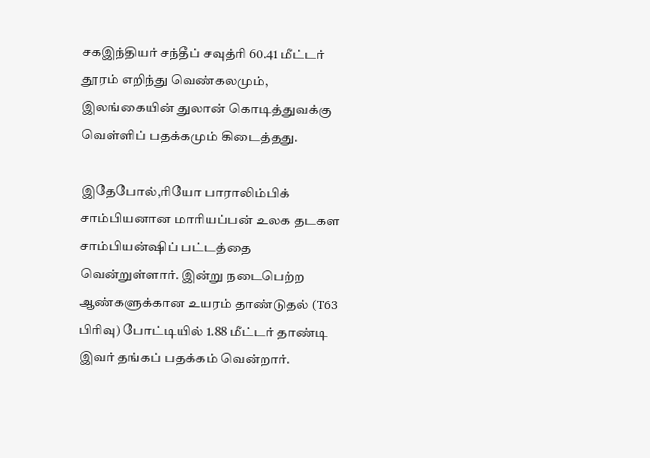சகஇந்தியர் சந்தீப் சவுத்ரி 60.41 மீட்டர் தூரம் எறிந்து வெண்கலமும், இலங்கையின் துலான் கொடித்துவக்கு வெள்ளிப் பதக்கமும் கிடைத்தது.

இதேபோல்,ரியோ பாராலிம்பிக் சாம்பியனான மாரியப்பன் உலக தடகள சாம்பியன்ஷிப் பட்டத்தை வென்றுள்ளார். இன்று நடைபெற்ற ஆண்களுக்கான உயரம் தாண்டுதல் (T63 பிரிவு) போட்டியில் 1.88 மீட்டர் தாண்டி இவர் தங்கப் பதக்கம் வென்றார்.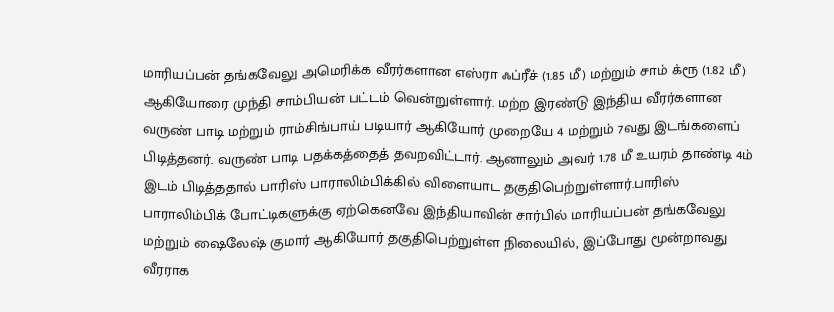மாரியப்பன் தங்கவேலு அமெரிக்க வீரர்களான எஸ்ரா ஃப்ரீச் (1.85 மீ) மற்றும் சாம் க்ரூ (1.82 மீ) ஆகியோரை முந்தி சாம்பியன் பட்டம் வென்றுள்ளார். மற்ற இரண்டு இந்திய வீரர்களான வருண் பாடி மற்றும் ராம்சிங்பாய் படியார் ஆகியோர் முறையே 4 மற்றும் 7வது இடங்களைப் பிடித்தனர். வருண் பாடி பதக்கத்தைத் தவறவிட்டார். ஆனாலும் அவர் 1.78 மீ உயரம் தாண்டி 4ம் இடம் பிடித்ததால் பாரிஸ் பாராலிம்பிக்கில் விளையாட தகுதிபெற்றுள்ளார்.பாரிஸ் பாராலிம்பிக் போட்டிகளுக்கு ஏற்கெனவே இந்தியாவின் சார்பில் மாரியப்பன் தங்கவேலு மற்றும் ஷைலேஷ் குமார் ஆகியோர் தகுதிபெற்றுள்ள நிலையில், இப்போது மூன்றாவது வீரராக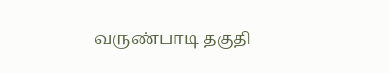வருண்பாடி தகுதி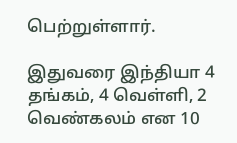பெற்றுள்ளார்.

இதுவரை இந்தியா 4 தங்கம், 4 வெள்ளி, 2 வெண்கலம் என 10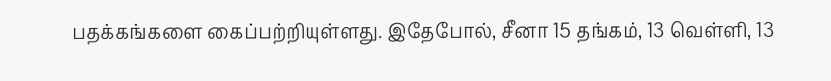பதக்கங்களை கைப்பற்றியுள்ளது. இதேபோல், சீனா 15 தங்கம், 13 வெள்ளி, 13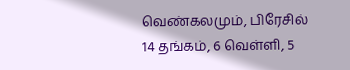வெண்கலமும், பிரேசில் 14 தங்கம், 6 வெள்ளி, 5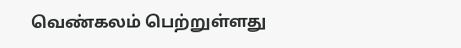வெண்கலம் பெற்றுள்ளது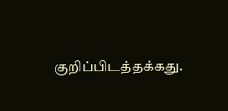குறிப்பிடத்தக்கது.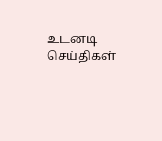உடனடி செய்திகள்